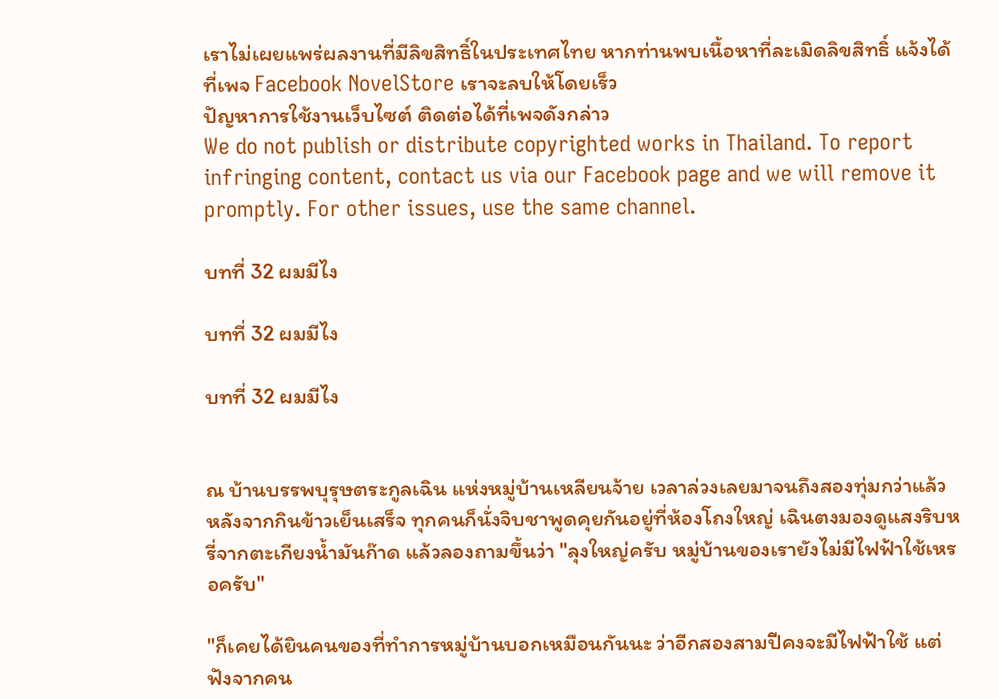เราไม่เผยแพร่ผลงานที่มีลิขสิทธิ์ในประเทศไทย หากท่านพบเนื้อหาที่ละเมิดลิขสิทธิ์ แจ้งได้ที่เพจ Facebook NovelStore เราจะลบให้โดยเร็ว
ปัญหาการใช้งานเว็บไซต์ ติดต่อได้ที่เพจดังกล่าว
We do not publish or distribute copyrighted works in Thailand. To report infringing content, contact us via our Facebook page and we will remove it promptly. For other issues, use the same channel.

บทที่ 32 ผมมีไง

บทที่ 32 ผมมีไง

บทที่ 32 ผมมีไง


ณ บ้านบรรพบุรุษตระกูลเฉิน แห่งหมู่บ้านเหลียนจ้าย เวลาล่วงเลยมาจนถึงสองทุ่มกว่าแล้ว หลังจากกินข้าวเย็นเสร็จ ทุกคนก็นั่งจิบชาพูดคุยกันอยู่ที่ห้องโถงใหญ่ เฉินตงมองดูแสงริบหรี่จากตะเกียงน้ำมันก๊าด แล้วลองถามขึ้นว่า "ลุงใหญ่ครับ หมู่บ้านของเรายังไม่มีไฟฟ้าใช้เหรอครับ"

"ก็เคยได้ยินคนของที่ทำการหมู่บ้านบอกเหมือนกันนะ ว่าอีกสองสามปีคงจะมีไฟฟ้าใช้ แต่ฟังจากคน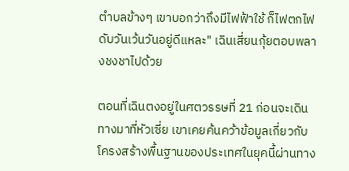ตำบลข้างๆ เขาบอกว่าถึงมีไฟฟ้าใช้ ก็ไฟตกไฟดับวันเว้นวันอยู่ดีแหละ" เฉินเสี่ยนกุ้ยตอบพลางชงชาไปด้วย

ตอนที่เฉินตงอยู่ในศตวรรษที่ 21 ก่อนจะเดินทางมาที่หัวเซี่ย เขาเคยค้นคว้าข้อมูลเกี่ยวกับโครงสร้างพื้นฐานของประเทศในยุคนี้ผ่านทาง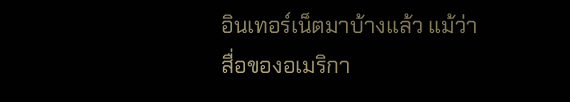อินเทอร์เน็ตมาบ้างแล้ว แม้ว่าสื่อของอเมริกา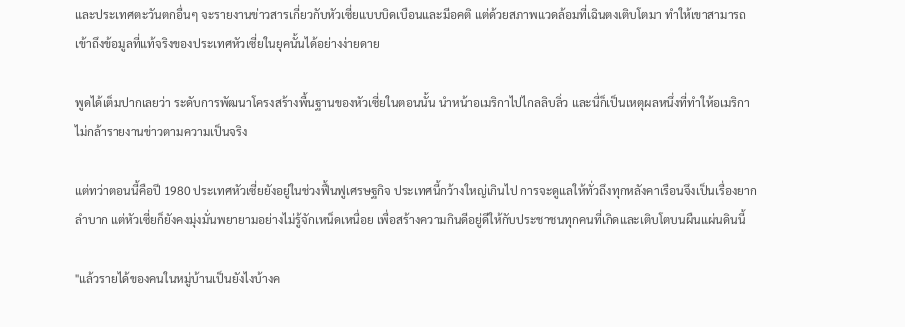และประเทศตะวันตกอื่นๆ จะรายงานข่าวสารเกี่ยวกับหัวเซี่ยแบบบิดเบือนและมีอคติ แต่ด้วยสภาพแวดล้อมที่เฉินตงเติบโตมา ทำให้เขาสามารถเข้าถึงข้อมูลที่แท้จริงของประเทศหัวเซี่ยในยุคนั้นได้อย่างง่ายดาย

พูดได้เต็มปากเลยว่า ระดับการพัฒนาโครงสร้างพื้นฐานของหัวเซี่ยในตอนนั้น นำหน้าอเมริกาไปไกลลิบลิ่ว และนี่ก็เป็นเหตุผลหนึ่งที่ทำให้อเมริกาไม่กล้ารายงานข่าวตามความเป็นจริง

แต่ทว่าตอนนี้คือปี 1980 ประเทศหัวเซี่ยยังอยู่ในช่วงฟื้นฟูเศรษฐกิจ ประเทศนี้กว้างใหญ่เกินไป การจะดูแลให้ทั่วถึงทุกหลังคาเรือนจึงเป็นเรื่องยากลำบาก แต่หัวเซี่ยก็ยังคงมุ่งมั่นพยายามอย่างไม่รู้จักเหน็ดเหนื่อย เพื่อสร้างความกินดีอยู่ดีให้กับประชาชนทุกคนที่เกิดและเติบโตบนผืนแผ่นดินนี้

"แล้วรายได้ของคนในหมู่บ้านเป็นยังไงบ้างค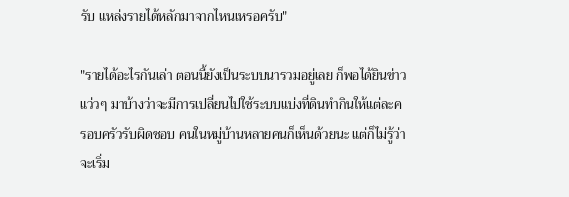รับ แหล่งรายได้หลักมาจากไหนเหรอครับ"

"รายได้อะไรกันเล่า ตอนนี้ยังเป็นระบบนารวมอยู่เลย ก็พอได้ยินข่าวแว่วๆ มาบ้างว่าจะมีการเปลี่ยนไปใช้ระบบแบ่งที่ดินทำกินให้แต่ละครอบครัวรับผิดชอบ คนในหมู่บ้านหลายคนก็เห็นด้วยนะ แต่ก็ไม่รู้ว่าจะเริ่ม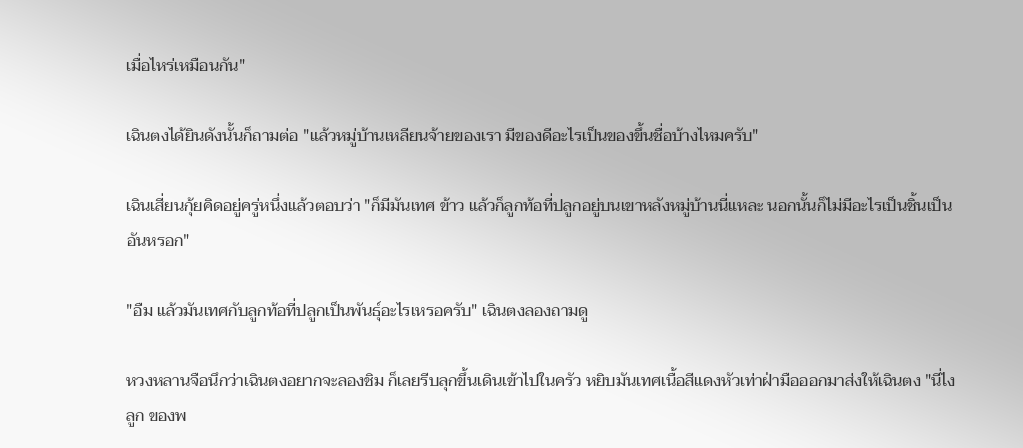เมื่อไหร่เหมือนกัน"

เฉินตงได้ยินดังนั้นก็ถามต่อ "แล้วหมู่บ้านเหลียนจ้ายของเรา มีของดีอะไรเป็นของขึ้นชื่อบ้างไหมครับ"

เฉินเสี่ยนกุ้ยคิดอยู่ครู่หนึ่งแล้วตอบว่า "ก็มีมันเทศ ข้าว แล้วก็ลูกท้อที่ปลูกอยู่บนเขาหลังหมู่บ้านนี่แหละ นอกนั้นก็ไม่มีอะไรเป็นชิ้นเป็นอันหรอก"

"อืม แล้วมันเทศกับลูกท้อที่ปลูกเป็นพันธุ์อะไรเหรอครับ" เฉินตงลองถามดู

หวงหลานจือนึกว่าเฉินตงอยากจะลองชิม ก็เลยรีบลุกขึ้นเดินเข้าไปในครัว หยิบมันเทศเนื้อสีแดงหัวเท่าฝ่ามือออกมาส่งให้เฉินตง "นี่ไงลูก ของพ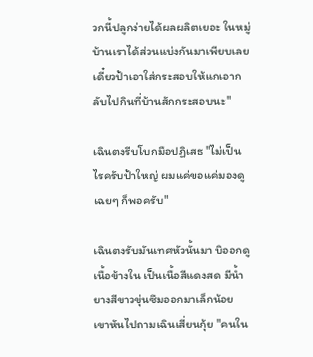วกนี้ปลูกง่ายได้ผลผลิตเยอะ ในหมู่บ้านเราได้ส่วนแบ่งกันมาเพียบเลย เดี๋ยวป้าเอาใส่กระสอบให้แกเอากลับไปกินที่บ้านสักกระสอบนะ"

เฉินตงรีบโบกมือปฏิเสธ "ไม่เป็นไรครับป้าใหญ่ ผมแค่ขอแค่มองดูเฉยๆ ก็พอครับ"

เฉินตงรับมันเทศหัวนั้นมา บิออกดูเนื้อข้างใน เป็นเนื้อสีแดงสด มีน้ำยางสีขาวขุ่นซึมออกมาเล็กน้อย เขาหันไปถามเฉินเสี่ยนกุ้ย "คนใน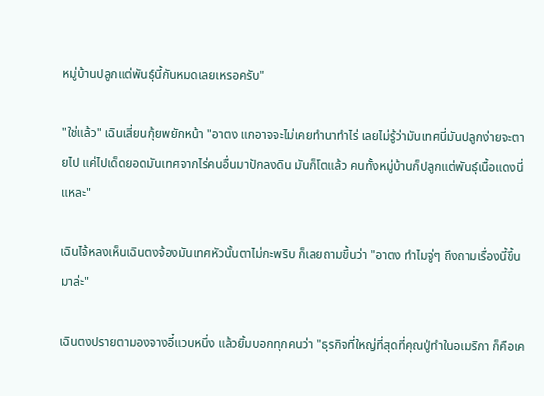หมู่บ้านปลูกแต่พันธุ์นี้กันหมดเลยเหรอครับ"

"ใช่แล้ว" เฉินเสี่ยนกุ้ยพยักหน้า "อาตง แกอาจจะไม่เคยทำนาทำไร่ เลยไม่รู้ว่ามันเทศนี่มันปลูกง่ายจะตายไป แค่ไปเด็ดยอดมันเทศจากไร่คนอื่นมาปักลงดิน มันก็โตแล้ว คนทั้งหมู่บ้านก็ปลูกแต่พันธุ์เนื้อแดงนี่แหละ"

เฉินไจ้หลงเห็นเฉินตงจ้องมันเทศหัวนั้นตาไม่กะพริบ ก็เลยถามขึ้นว่า "อาตง ทำไมจู่ๆ ถึงถามเรื่องนี้ขึ้นมาล่ะ"

เฉินตงปรายตามองจางอี๋แวบหนึ่ง แล้วยิ้มบอกทุกคนว่า "ธุรกิจที่ใหญ่ที่สุดที่คุณปู่ทำในอเมริกา ก็คือเค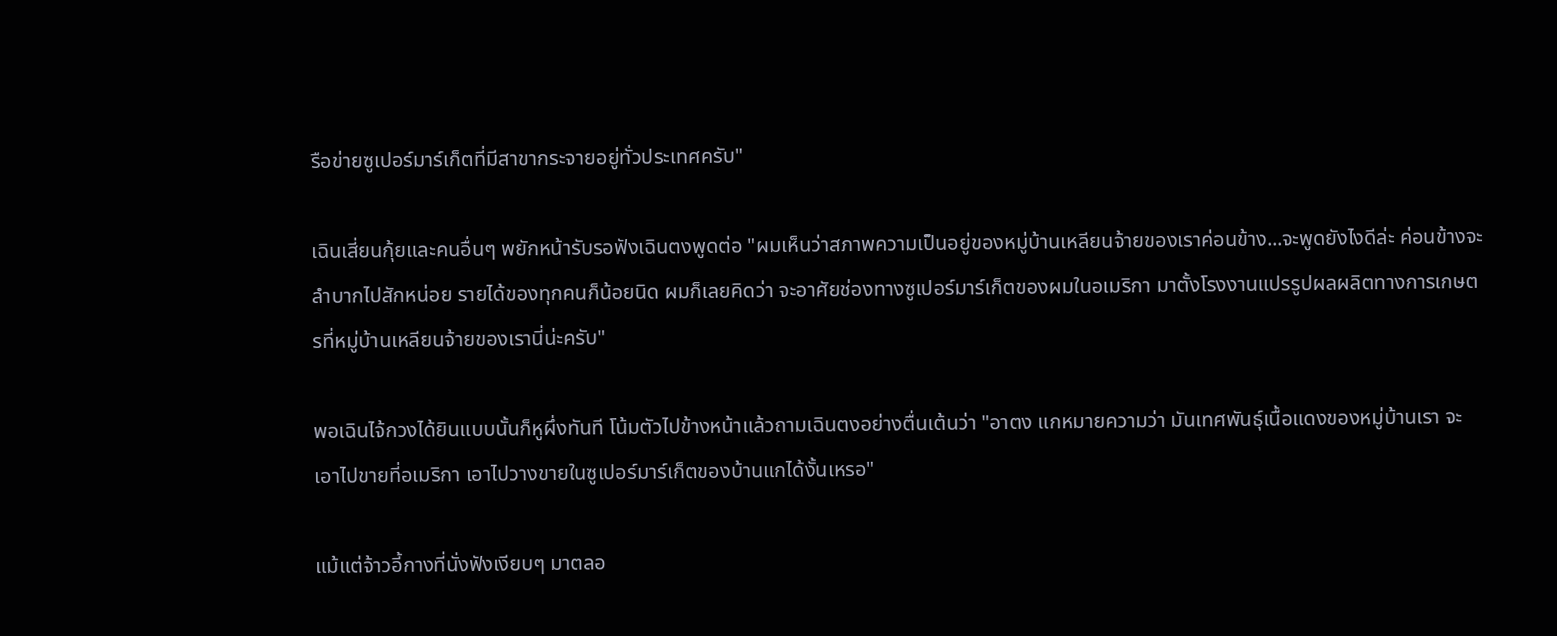รือข่ายซูเปอร์มาร์เก็ตที่มีสาขากระจายอยู่ทั่วประเทศครับ"

เฉินเสี่ยนกุ้ยและคนอื่นๆ พยักหน้ารับรอฟังเฉินตงพูดต่อ "ผมเห็นว่าสภาพความเป็นอยู่ของหมู่บ้านเหลียนจ้ายของเราค่อนข้าง...จะพูดยังไงดีล่ะ ค่อนข้างจะลำบากไปสักหน่อย รายได้ของทุกคนก็น้อยนิด ผมก็เลยคิดว่า จะอาศัยช่องทางซูเปอร์มาร์เก็ตของผมในอเมริกา มาตั้งโรงงานแปรรูปผลผลิตทางการเกษตรที่หมู่บ้านเหลียนจ้ายของเรานี่น่ะครับ"

พอเฉินไจ้กวงได้ยินแบบนั้นก็หูผึ่งทันที โน้มตัวไปข้างหน้าแล้วถามเฉินตงอย่างตื่นเต้นว่า "อาตง แกหมายความว่า มันเทศพันธุ์เนื้อแดงของหมู่บ้านเรา จะเอาไปขายที่อเมริกา เอาไปวางขายในซูเปอร์มาร์เก็ตของบ้านแกได้งั้นเหรอ"

แม้แต่จ้าวอี้กางที่นั่งฟังเงียบๆ มาตลอ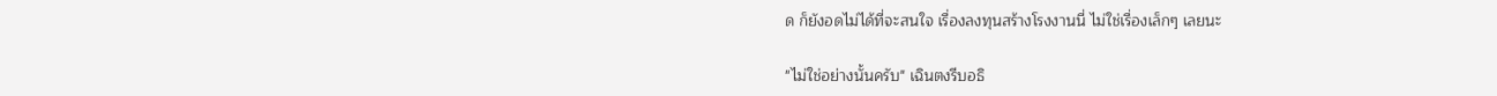ด ก็ยังอดไม่ได้ที่จะสนใจ เรื่องลงทุนสร้างโรงงานนี่ ไม่ใช่เรื่องเล็กๆ เลยนะ

"ไม่ใช่อย่างนั้นครับ" เฉินตงรีบอธิ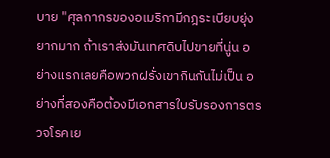บาย "ศุลกากรของอเมริกามีกฎระเบียบยุ่งยากมาก ถ้าเราส่งมันเทศดิบไปขายที่นู่น อย่างแรกเลยคือพวกฝรั่งเขากินกันไม่เป็น อย่างที่สองคือต้องมีเอกสารใบรับรองการตรวจโรคเย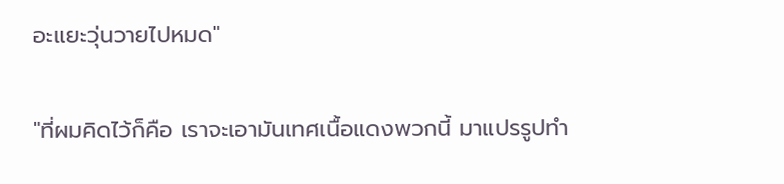อะแยะวุ่นวายไปหมด"

"ที่ผมคิดไว้ก็คือ เราจะเอามันเทศเนื้อแดงพวกนี้ มาแปรรูปทำ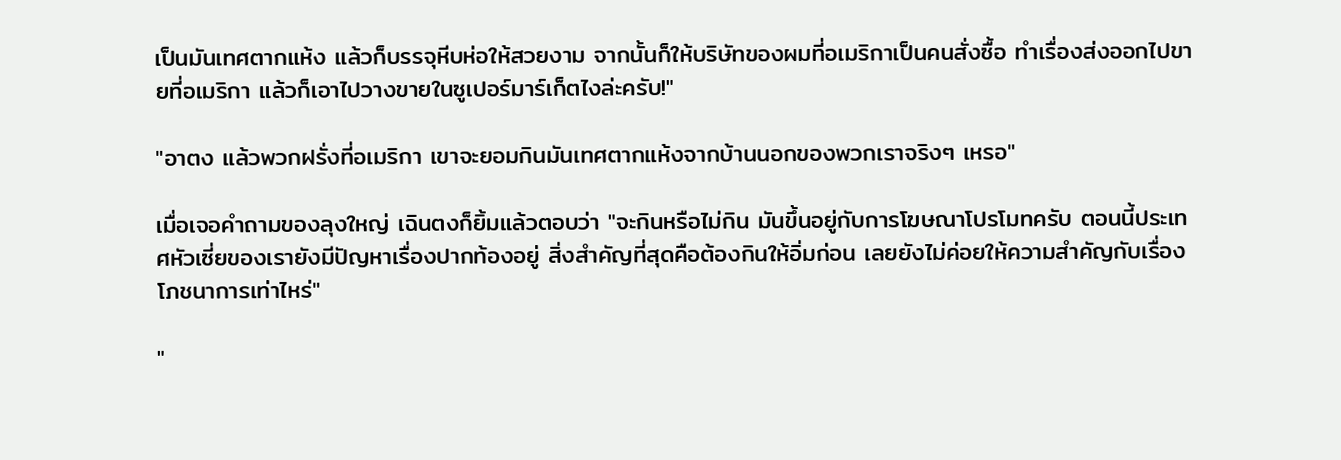เป็นมันเทศตากแห้ง แล้วก็บรรจุหีบห่อให้สวยงาม จากนั้นก็ให้บริษัทของผมที่อเมริกาเป็นคนสั่งซื้อ ทำเรื่องส่งออกไปขายที่อเมริกา แล้วก็เอาไปวางขายในซูเปอร์มาร์เก็ตไงล่ะครับ!"

"อาตง แล้วพวกฝรั่งที่อเมริกา เขาจะยอมกินมันเทศตากแห้งจากบ้านนอกของพวกเราจริงๆ เหรอ"

เมื่อเจอคำถามของลุงใหญ่ เฉินตงก็ยิ้มแล้วตอบว่า "จะกินหรือไม่กิน มันขึ้นอยู่กับการโฆษณาโปรโมทครับ ตอนนี้ประเทศหัวเซี่ยของเรายังมีปัญหาเรื่องปากท้องอยู่ สิ่งสำคัญที่สุดคือต้องกินให้อิ่มก่อน เลยยังไม่ค่อยให้ความสำคัญกับเรื่องโภชนาการเท่าไหร่"

"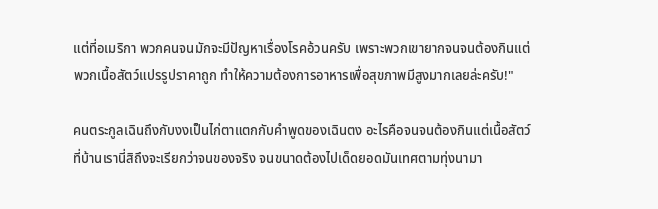แต่ที่อเมริกา พวกคนจนมักจะมีปัญหาเรื่องโรคอ้วนครับ เพราะพวกเขายากจนจนต้องกินแต่พวกเนื้อสัตว์แปรรูปราคาถูก ทำให้ความต้องการอาหารเพื่อสุขภาพมีสูงมากเลยล่ะครับ!"

คนตระกูลเฉินถึงกับงงเป็นไก่ตาแตกกับคำพูดของเฉินตง อะไรคือจนจนต้องกินแต่เนื้อสัตว์ ที่บ้านเรานี่สิถึงจะเรียกว่าจนของจริง จนขนาดต้องไปเด็ดยอดมันเทศตามทุ่งนามา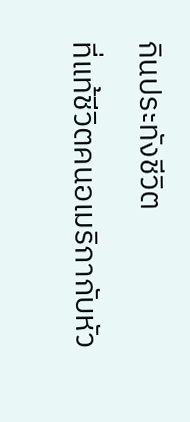กินประทังชีวิต

ที่แท้ชีวิตคนอเมริกากับหัว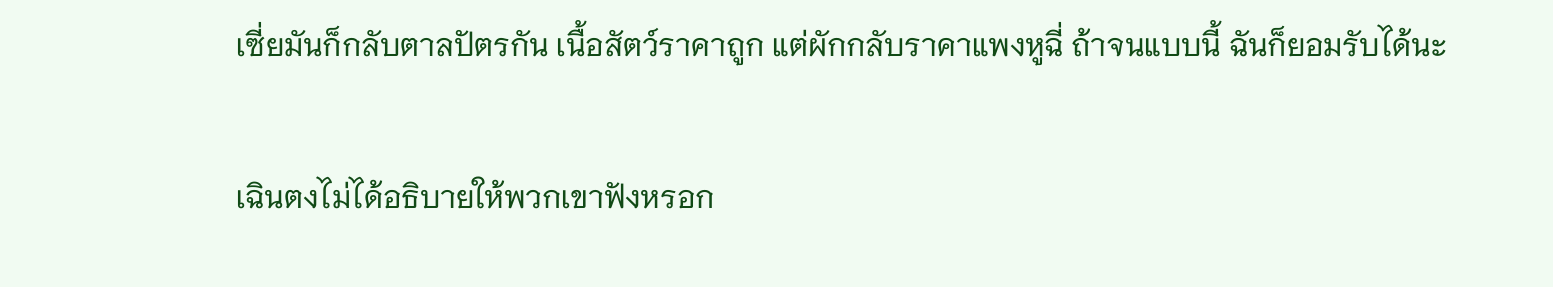เซี่ยมันก็กลับตาลปัตรกัน เนื้อสัตว์ราคาถูก แต่ผักกลับราคาแพงหูฉี่ ถ้าจนแบบนี้ ฉันก็ยอมรับได้นะ

เฉินตงไม่ได้อธิบายให้พวกเขาฟังหรอก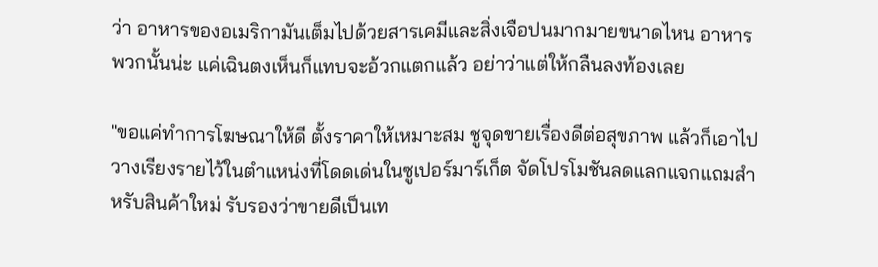ว่า อาหารของอเมริกามันเต็มไปด้วยสารเคมีและสิ่งเจือปนมากมายขนาดไหน อาหารพวกนั้นน่ะ แค่เฉินตงเห็นก็แทบจะอ้วกแตกแล้ว อย่าว่าแต่ให้กลืนลงท้องเลย

"ขอแค่ทำการโฆษณาให้ดี ตั้งราคาให้เหมาะสม ชูจุดขายเรื่องดีต่อสุขภาพ แล้วก็เอาไปวางเรียงรายไว้ในตำแหน่งที่โดดเด่นในซูเปอร์มาร์เก็ต จัดโปรโมชันลดแลกแจกแถมสำหรับสินค้าใหม่ รับรองว่าขายดีเป็นเท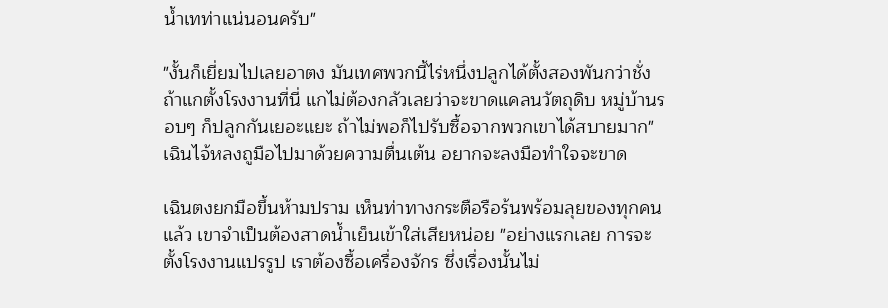น้ำเทท่าแน่นอนครับ"

"งั้นก็เยี่ยมไปเลยอาตง มันเทศพวกนี้ไร่หนึ่งปลูกได้ตั้งสองพันกว่าชั่ง ถ้าแกตั้งโรงงานที่นี่ แกไม่ต้องกลัวเลยว่าจะขาดแคลนวัตถุดิบ หมู่บ้านรอบๆ ก็ปลูกกันเยอะแยะ ถ้าไม่พอก็ไปรับซื้อจากพวกเขาได้สบายมาก" เฉินไจ้หลงถูมือไปมาด้วยความตื่นเต้น อยากจะลงมือทำใจจะขาด

เฉินตงยกมือขึ้นห้ามปราม เห็นท่าทางกระตือรือร้นพร้อมลุยของทุกคนแล้ว เขาจำเป็นต้องสาดน้ำเย็นเข้าใส่เสียหน่อย "อย่างแรกเลย การจะตั้งโรงงานแปรรูป เราต้องซื้อเครื่องจักร ซึ่งเรื่องนั้นไม่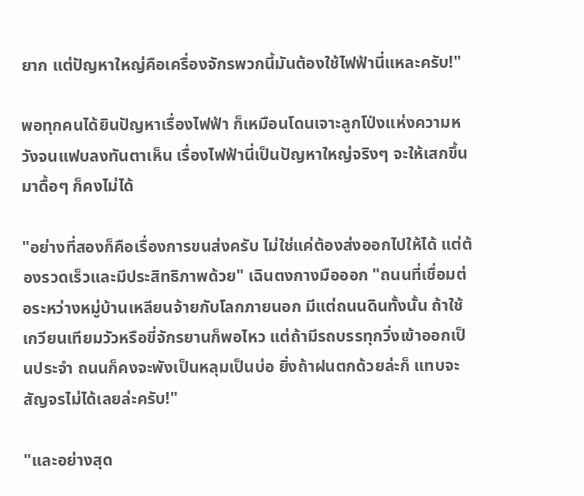ยาก แต่ปัญหาใหญ่คือเครื่องจักรพวกนี้มันต้องใช้ไฟฟ้านี่แหละครับ!"

พอทุกคนได้ยินปัญหาเรื่องไฟฟ้า ก็เหมือนโดนเจาะลูกโป่งแห่งความหวังจนแฟบลงทันตาเห็น เรื่องไฟฟ้านี่เป็นปัญหาใหญ่จริงๆ จะให้เสกขึ้นมาดื้อๆ ก็คงไม่ได้

"อย่างที่สองก็คือเรื่องการขนส่งครับ ไม่ใช่แค่ต้องส่งออกไปให้ได้ แต่ต้องรวดเร็วและมีประสิทธิภาพด้วย" เฉินตงกางมือออก "ถนนที่เชื่อมต่อระหว่างหมู่บ้านเหลียนจ้ายกับโลกภายนอก มีแต่ถนนดินทั้งนั้น ถ้าใช้เกวียนเทียมวัวหรือขี่จักรยานก็พอไหว แต่ถ้ามีรถบรรทุกวิ่งเข้าออกเป็นประจำ ถนนก็คงจะพังเป็นหลุมเป็นบ่อ ยิ่งถ้าฝนตกด้วยล่ะก็ แทบจะสัญจรไม่ได้เลยล่ะครับ!"

"และอย่างสุด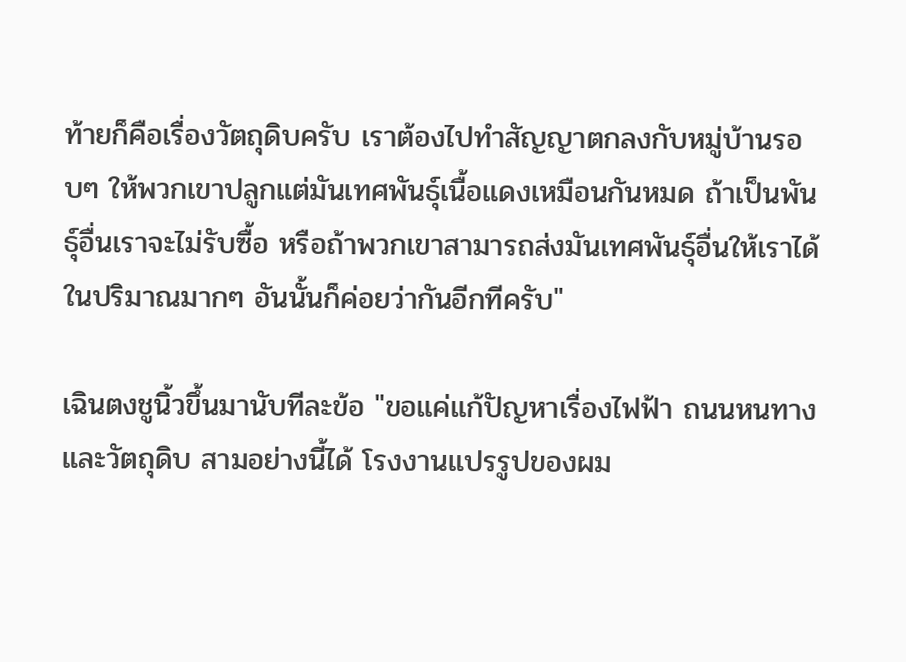ท้ายก็คือเรื่องวัตถุดิบครับ เราต้องไปทำสัญญาตกลงกับหมู่บ้านรอบๆ ให้พวกเขาปลูกแต่มันเทศพันธุ์เนื้อแดงเหมือนกันหมด ถ้าเป็นพันธุ์อื่นเราจะไม่รับซื้อ หรือถ้าพวกเขาสามารถส่งมันเทศพันธุ์อื่นให้เราได้ในปริมาณมากๆ อันนั้นก็ค่อยว่ากันอีกทีครับ"

เฉินตงชูนิ้วขึ้นมานับทีละข้อ "ขอแค่แก้ปัญหาเรื่องไฟฟ้า ถนนหนทาง และวัตถุดิบ สามอย่างนี้ได้ โรงงานแปรรูปของผม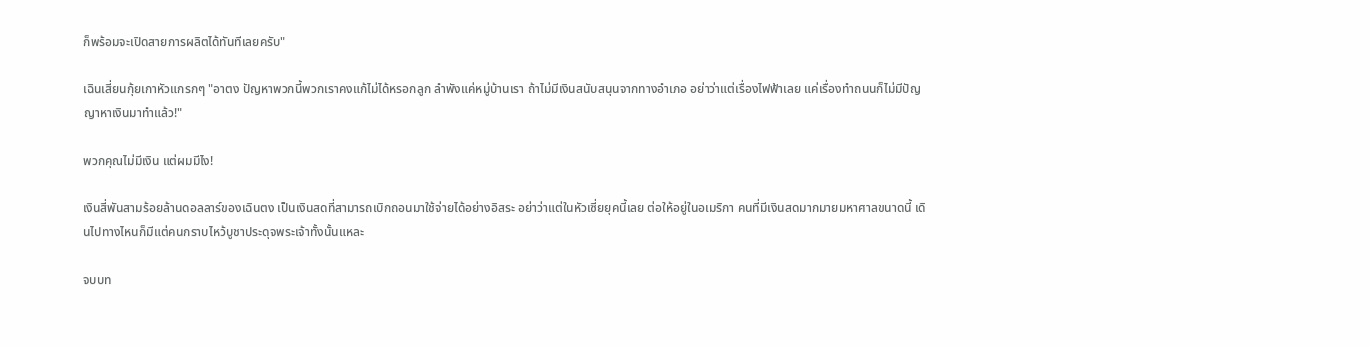ก็พร้อมจะเปิดสายการผลิตได้ทันทีเลยครับ"

เฉินเสี่ยนกุ้ยเกาหัวแกรกๆ "อาตง ปัญหาพวกนี้พวกเราคงแก้ไม่ได้หรอกลูก ลำพังแค่หมู่บ้านเรา ถ้าไม่มีเงินสนับสนุนจากทางอำเภอ อย่าว่าแต่เรื่องไฟฟ้าเลย แค่เรื่องทำถนนก็ไม่มีปัญญาหาเงินมาทำแล้ว!"

พวกคุณไม่มีเงิน แต่ผมมีไง!

เงินสี่พันสามร้อยล้านดอลลาร์ของเฉินตง เป็นเงินสดที่สามารถเบิกถอนมาใช้จ่ายได้อย่างอิสระ อย่าว่าแต่ในหัวเซี่ยยุคนี้เลย ต่อให้อยู่ในอเมริกา คนที่มีเงินสดมากมายมหาศาลขนาดนี้ เดินไปทางไหนก็มีแต่คนกราบไหว้บูชาประดุจพระเจ้าทั้งนั้นแหละ

จบบท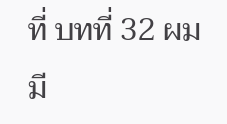ที่ บทที่ 32 ผมมี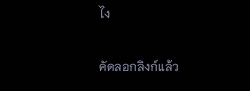ไง

คัดลอกลิงก์แล้ว